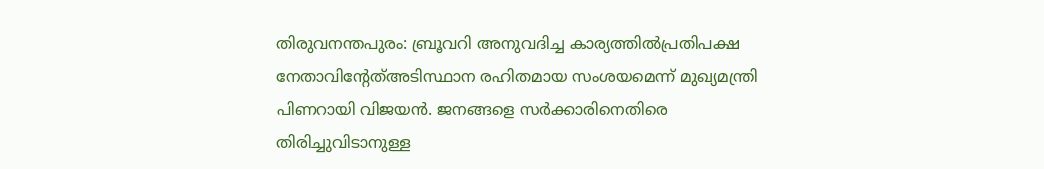തിരുവനന്തപുരം: ബ്രൂവറി അനുവദിച്ച കാര്യത്തിൽപ്രതിപക്ഷ നേതാവിന്റേത്അടിസ്ഥാന രഹിതമായ സംശയമെന്ന് മുഖ്യമന്ത്രി പിണറായി വിജയൻ. ജനങ്ങളെ സർക്കാരിനെതിരെ തിരിച്ചുവിടാനുള്ള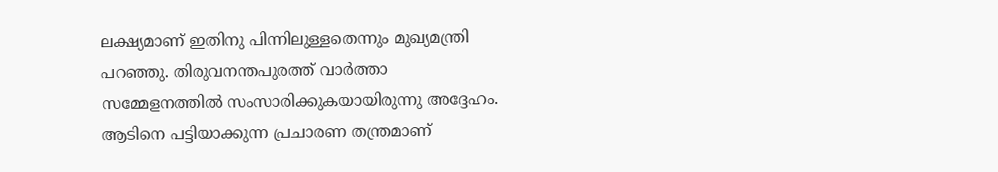ലക്ഷ്യമാണ് ഇതിനു പിന്നിലുള്ളതെന്നും മുഖ്യമന്ത്രി പറഞ്ഞു. തിരുവനന്തപുരത്ത് വാർത്താ സമ്മേളനത്തിൽ സംസാരിക്കുകയായിരുന്നു അദ്ദേഹം. ആടിനെ പട്ടിയാക്കുന്ന പ്രചാരണ തന്ത്രമാണ്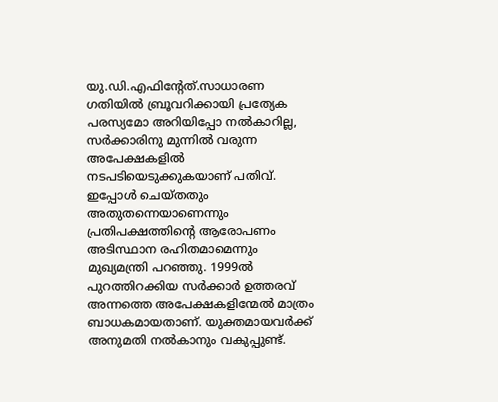യു.ഡി.എഫിന്റേത്.സാധാരണ ഗതിയിൽ ബ്രൂവറിക്കായി പ്രത്യേക പരസ്യമോ അറിയിപ്പോ നൽകാറില്ല, സർക്കാരിനു മുന്നിൽ വരുന്ന അപേക്ഷകളിൽ നടപടിയെടുക്കുകയാണ് പതിവ്. ഇപ്പോൾ ചെയ്തതും അതുതന്നെയാണെന്നും പ്രതിപക്ഷത്തിന്റെ ആരോപണം അടിസ്ഥാന രഹിതമാമെന്നും മുഖ്യമന്ത്രി പറഞ്ഞു. 1999ൽ പുറത്തിറക്കിയ സർക്കാർ ഉത്തരവ് അന്നത്തെ അപേക്ഷകളിന്മേൽ മാത്രം ബാധകമായതാണ്. യുക്തമായവർക്ക് അനുമതി നൽകാനും വകുപ്പുണ്ട്.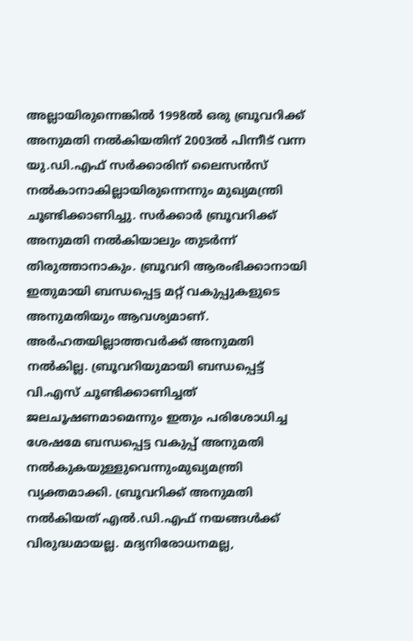അല്ലായിരുന്നെങ്കിൽ 1998ൽ ഒരു ബ്രൂവറിക്ക് അനുമതി നൽകിയതിന് 2003ൽ പിന്നീട് വന്ന യു.ഡി.എഫ് സർക്കാരിന് ലൈസൻസ് നൽകാനാകില്ലായിരുന്നെന്നും മുഖ്യമന്ത്രി ചൂണ്ടിക്കാണിച്ചു. സർക്കാർ ബ്രൂവറിക്ക് അനുമതി നൽകിയാലും തുടർന്ന് തിരുത്താനാകും. ബ്രൂവറി ആരംഭിക്കാനായി ഇതുമായി ബന്ധപ്പെട്ട മറ്റ് വകുപ്പുകളുടെ അനുമതിയും ആവശ്യമാണ്. അർഹതയില്ലാത്തവർക്ക് അനുമതി നൽകില്ല. ബ്രൂവറിയുമായി ബന്ധപ്പെട്ട് വി.എസ് ചൂണ്ടിക്കാണിച്ചത് ജലചൂഷണമാമെന്നും ഇതും പരിശോധിച്ച ശേഷമേ ബന്ധപ്പെട്ട വകുപ്പ് അനുമതി നൽകുകയുള്ളുവെന്നുംമുഖ്യമന്ത്രി വ്യക്തമാക്കി. ബ്രൂവറിക്ക് അനുമതി നൽകിയത് എൽ.ഡി.എഫ് നയങ്ങൾക്ക് വിരുദ്ധമായല്ല. മദ്യനിരോധനമല്ല,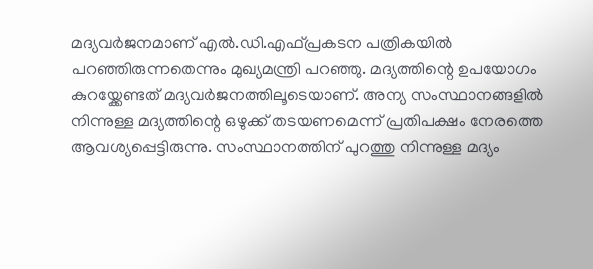മദ്യവർജനമാണ് എൽ.ഡി.എഫ്പ്രകടന പത്രികയിൽ പറഞ്ഞിരുന്നതെന്നും മുഖ്യമന്ത്രി പറഞ്ഞു. മദ്യത്തിന്റെ ഉപയോഗം കുറയ്ക്കേണ്ടത് മദ്യവർജനത്തിലൂടെയാണ്. അന്യ സംസ്ഥാനങ്ങളിൽ നിന്നുള്ള മദ്യത്തിന്റെ ഒഴുക്ക് തടയണമെന്ന് പ്രതിപക്ഷം നേരത്തെ ആവശ്യപ്പെട്ടിരുന്നു. സംസ്ഥാനത്തിന് പുറത്തു നിന്നുള്ള മദ്യം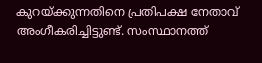കുറയ്ക്കുന്നതിനെ പ്രതിപക്ഷ നേതാവ് അംഗീകരിച്ചിട്ടുണ്ട്. സംസ്ഥാനത്ത്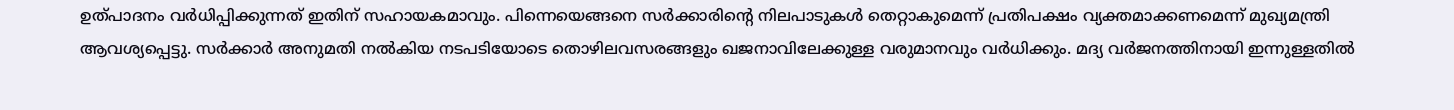ഉത്പാദനം വർധിപ്പിക്കുന്നത് ഇതിന് സഹായകമാവും. പിന്നെയെങ്ങനെ സർക്കാരിന്റെ നിലപാടുകൾ തെറ്റാകുമെന്ന് പ്രതിപക്ഷം വ്യക്തമാക്കണമെന്ന് മുഖ്യമന്ത്രി ആവശ്യപ്പെട്ടു. സർക്കാർ അനുമതി നൽകിയ നടപടിയോടെ തൊഴിലവസരങ്ങളും ഖജനാവിലേക്കുള്ള വരുമാനവും വർധിക്കും. മദ്യ വർജനത്തിനായി ഇന്നുള്ളതിൽ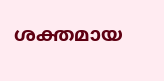ശക്തമായ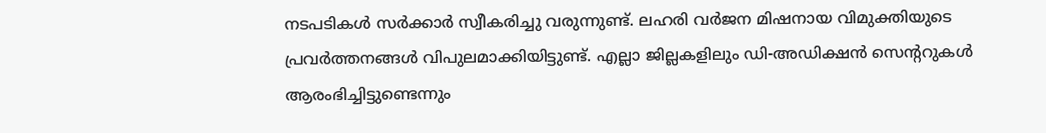നടപടികൾ സർക്കാർ സ്വീകരിച്ചു വരുന്നുണ്ട്. ലഹരി വർജന മിഷനായ വിമുക്തിയുടെ പ്രവർത്തനങ്ങൾ വിപുലമാക്കിയിട്ടുണ്ട്. എല്ലാ ജില്ലകളിലും ഡി-അഡിക്ഷൻ സെന്ററുകൾ ആരംഭിച്ചിട്ടുണ്ടെന്നും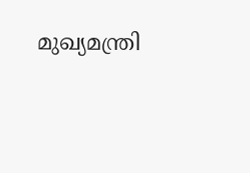മുഖ്യമന്ത്രി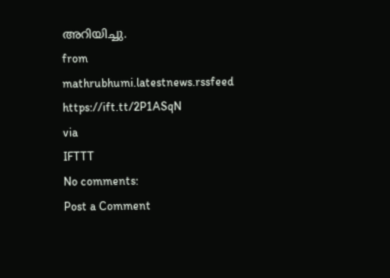അറിയിച്ചു.
from mathrubhumi.latestnews.rssfeed https://ift.tt/2P1ASqN
via
IFTTT
No comments:
Post a Comment